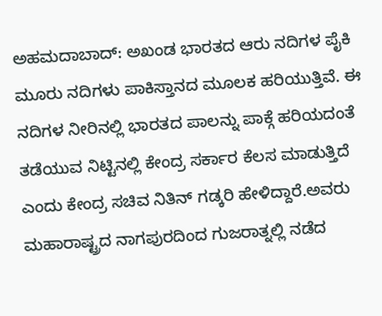ಅಹಮದಾಬಾದ್: ಅಖಂಡ ಭಾರತದ ಆರು ನದಿಗಳ ಪೈಕಿ ಮೂರು ನದಿಗಳು ಪಾಕಿಸ್ತಾನದ ಮೂಲಕ ಹರಿಯುತ್ತಿವೆ. ಈ ನದಿಗಳ ನೀರಿನಲ್ಲಿ ಭಾರತದ ಪಾಲನ್ನು ಪಾಕ್ಗೆ ಹರಿಯದಂತೆ ತಡೆಯುವ ನಿಟ್ಟಿನಲ್ಲಿ ಕೇಂದ್ರ ಸರ್ಕಾರ ಕೆಲಸ ಮಾಡುತ್ತಿದೆ ಎಂದು ಕೇಂದ್ರ ಸಚಿವ ನಿತಿನ್ ಗಡ್ಕರಿ ಹೇಳಿದ್ದಾರೆ.ಅವರು ಮಹಾರಾಷ್ಟ್ರದ ನಾಗಪುರದಿಂದ ಗುಜರಾತ್ನಲ್ಲಿ ನಡೆದ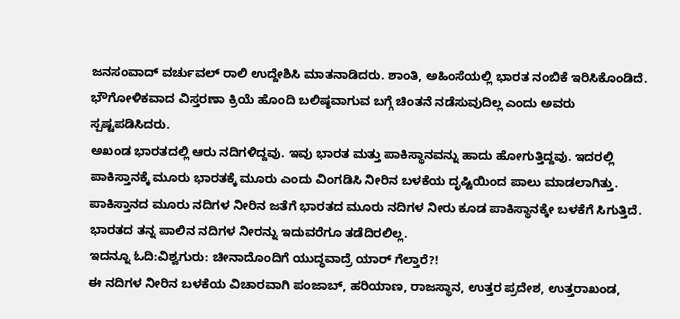ಜನಸಂವಾದ್ ವರ್ಚುವಲ್ ರಾಲಿ ಉದ್ದೇಶಿಸಿ ಮಾತನಾಡಿದರು. ಶಾಂತಿ, ಅಹಿಂಸೆಯಲ್ಲಿ ಭಾರತ ನಂಬಿಕೆ ಇರಿಸಿಕೊಂಡಿದೆ. ಭೌಗೋಳಿಕವಾದ ವಿಸ್ತರಣಾ ಕ್ರಿಯೆ ಹೊಂದಿ ಬಲಿಷ್ಠವಾಗುವ ಬಗ್ಗೆ ಚಿಂತನೆ ನಡೆಸುವುದಿಲ್ಲ ಎಂದು ಅವರು ಸ್ಪಷ್ಟಪಡಿಸಿದರು.
ಅಖಂಡ ಭಾರತದಲ್ಲಿ ಆರು ನದಿಗಳಿದ್ದವು. ಇವು ಭಾರತ ಮತ್ತು ಪಾಕಿಸ್ಥಾನವನ್ನು ಹಾದು ಹೋಗುತ್ತಿದ್ದವು. ಇದರಲ್ಲಿ ಪಾಕಿಸ್ತಾನಕ್ಕೆ ಮೂರು ಭಾರತಕ್ಕೆ ಮೂರು ಎಂದು ವಿಂಗಡಿಸಿ ನೀರಿನ ಬಳಕೆಯ ದೃಷ್ಟಿಯಿಂದ ಪಾಲು ಮಾಡಲಾಗಿತ್ತು. ಪಾಕಿಸ್ತಾನದ ಮೂರು ನದಿಗಳ ನೀರಿನ ಜತೆಗೆ ಭಾರತದ ಮೂರು ನದಿಗಳ ನೀರು ಕೂಡ ಪಾಕಿಸ್ಥಾನಕ್ಕೇ ಬಳಕೆಗೆ ಸಿಗುತ್ತಿದೆ. ಭಾರತದ ತನ್ನ ಪಾಲಿನ ನದಿಗಳ ನೀರನ್ನು ಇದುವರೆಗೂ ತಡೆದಿರಲಿಲ್ಲ.
ಇದನ್ನೂ ಓದಿ:ವಿಶ್ವಗುರು: ಚೀನಾದೊಂದಿಗೆ ಯುದ್ಧವಾದ್ರೆ ಯಾರ್ ಗೆಲ್ತಾರೆ?!
ಈ ನದಿಗಳ ನೀರಿನ ಬಳಕೆಯ ವಿಚಾರವಾಗಿ ಪಂಜಾಬ್, ಹರಿಯಾಣ, ರಾಜಸ್ಥಾನ, ಉತ್ತರ ಪ್ರದೇಶ, ಉತ್ತರಾಖಂಡ,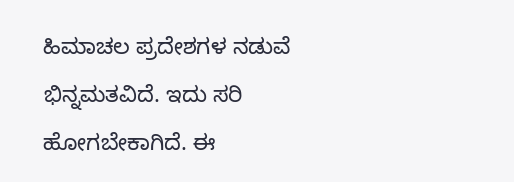ಹಿಮಾಚಲ ಪ್ರದೇಶಗಳ ನಡುವೆ ಭಿನ್ನಮತವಿದೆ. ಇದು ಸರಿ ಹೋಗಬೇಕಾಗಿದೆ. ಈ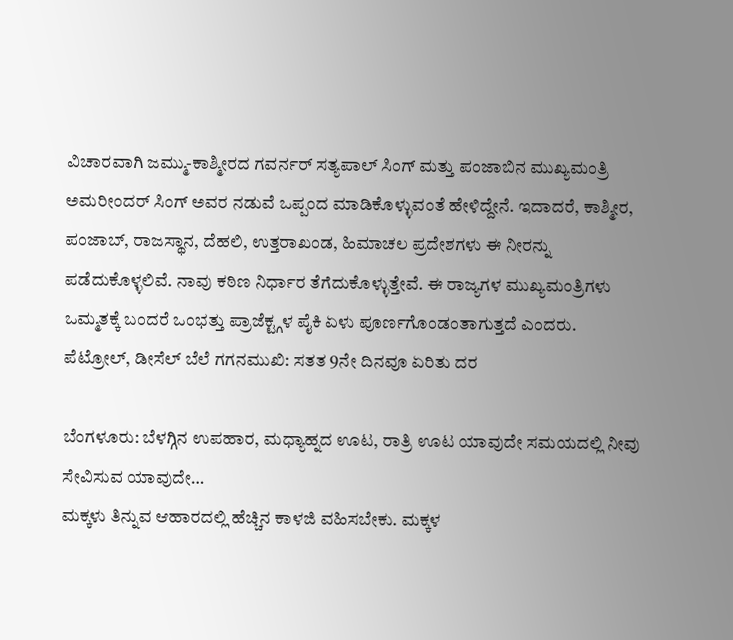ವಿಚಾರವಾಗಿ ಜಮ್ಮು-ಕಾಶ್ಮೀರದ ಗವರ್ನರ್ ಸತ್ಯಪಾಲ್ ಸಿಂಗ್ ಮತ್ತು ಪಂಜಾಬಿನ ಮುಖ್ಯಮಂತ್ರಿ ಅಮರೀಂದರ್ ಸಿಂಗ್ ಅವರ ನಡುವೆ ಒಪ್ಪಂದ ಮಾಡಿಕೊಳ್ಳುವಂತೆ ಹೇಳಿದ್ದೇನೆ. ಇದಾದರೆ, ಕಾಶ್ಮೀರ, ಪಂಜಾಬ್, ರಾಜಸ್ಥಾನ, ದೆಹಲಿ, ಉತ್ತರಾಖಂಡ, ಹಿಮಾಚಲ ಪ್ರದೇಶಗಳು ಈ ನೀರನ್ನು ಪಡೆದುಕೊಳ್ಳಲಿವೆ. ನಾವು ಕಠಿಣ ನಿರ್ಧಾರ ತೆಗೆದುಕೊಳ್ಳುತ್ತೇವೆ. ಈ ರಾಜ್ಯಗಳ ಮುಖ್ಯಮಂತ್ರಿಗಳು ಒಮ್ಮತಕ್ಕೆ ಬಂದರೆ ಒಂಭತ್ತು ಪ್ರಾಜೆಕ್ಟ್ಗಳ ಪೈಕಿ ಏಳು ಪೂರ್ಣಗೊಂಡಂತಾಗುತ್ತದೆ ಎಂದರು.
ಪೆಟ್ರೋಲ್, ಡೀಸೆಲ್ ಬೆಲೆ ಗಗನಮುಖಿ: ಸತತ 9ನೇ ದಿನವೂ ಏರಿತು ದರ

ಬೆಂಗಳೂರು: ಬೆಳಗ್ಗಿನ ಉಪಹಾರ, ಮಧ್ಯಾಹ್ನದ ಊಟ, ರಾತ್ರಿ ಊಟ ಯಾವುದೇ ಸಮಯದಲ್ಲಿ ನೀವು ಸೇವಿಸುವ ಯಾವುದೇ…
ಮಕ್ಕಳು ತಿನ್ನುವ ಆಹಾರದಲ್ಲಿ ಹೆಚ್ಚಿನ ಕಾಳಜಿ ವಹಿಸಬೇಕು. ಮಕ್ಕಳ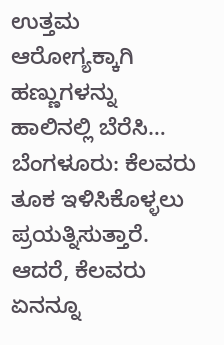ಉತ್ತಮ ಆರೋಗ್ಯಕ್ಕಾಗಿ ಹಣ್ಣುಗಳನ್ನು ಹಾಲಿನಲ್ಲಿ ಬೆರೆಸಿ…
ಬೆಂಗಳೂರು: ಕೆಲವರು ತೂಕ ಇಳಿಸಿಕೊಳ್ಳಲು ಪ್ರಯತ್ನಿಸುತ್ತಾರೆ. ಆದರೆ, ಕೆಲವರು ಏನನ್ನೂ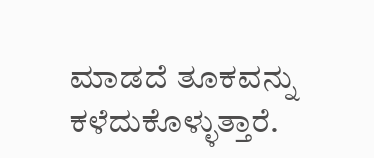ಮಾಡದೆ ತೂಕವನ್ನು ಕಳೆದುಕೊಳ್ಳುತ್ತಾರೆ.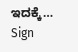ಇದಕ್ಕೆ…
Sign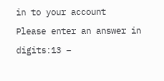in to your account
Please enter an answer in digits:13 −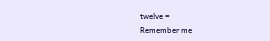twelve =
Remember me